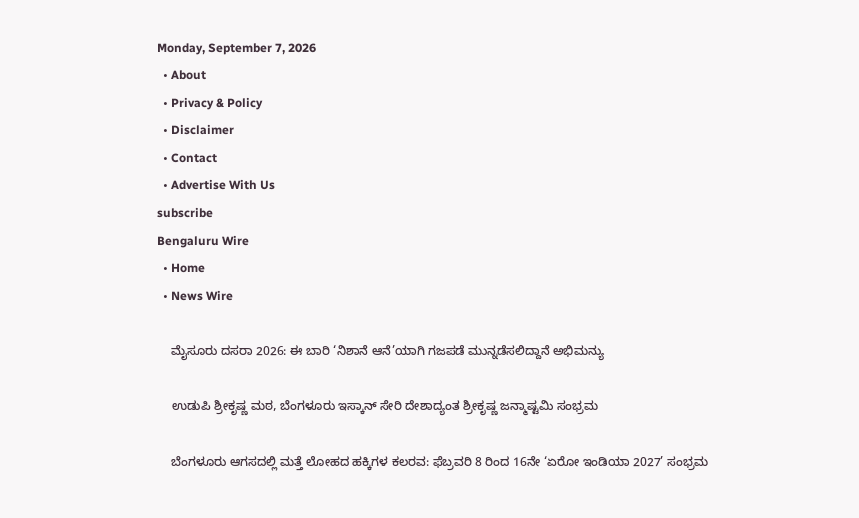Monday, September 7, 2026
  • About
  • Privacy & Policy
  • Disclaimer
  • Contact
  • Advertise With Us
subscribe
Bengaluru Wire
  • Home
  • News Wire

    ಮೈಸೂರು ದಸರಾ 2026: ಈ ಬಾರಿ ‘ನಿಶಾನೆ ಆನೆ’ಯಾಗಿ ಗಜಪಡೆ ಮುನ್ನಡೆಸಲಿದ್ದಾನೆ ಅಭಿಮನ್ಯು

    ಉಡುಪಿ ಶ್ರೀಕೃಷ್ಣ ಮಠ, ಬೆಂಗಳೂರು ಇಸ್ಕಾನ್ ಸೇರಿ ದೇಶಾದ್ಯಂತ ಶ್ರೀಕೃಷ್ಣ ಜನ್ಮಾಷ್ಟಮಿ ಸಂಭ್ರಮ

    ಬೆಂಗಳೂರು ಆಗಸದಲ್ಲಿ ಮತ್ತೆ ಲೋಹದ ಹಕ್ಕಿಗಳ ಕಲರವ: ಫೆಬ್ರವರಿ 8 ರಿಂದ 16ನೇ ‘ಏರೋ ಇಂಡಿಯಾ 2027’ ಸಂಭ್ರಮ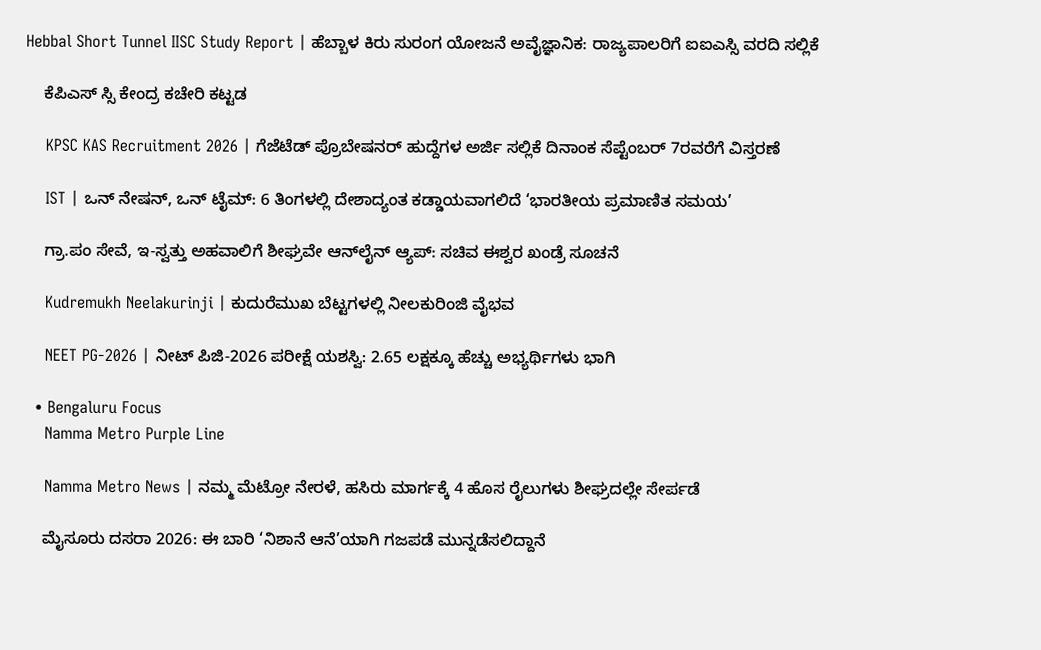Hebbal Short Tunnel IISC Study Report | ಹೆಬ್ಬಾಳ ಕಿರು ಸುರಂಗ ಯೋಜನೆ ಅವೈಜ್ಞಾನಿಕ: ರಾಜ್ಯಪಾಲರಿಗೆ ಐಐಎಸ್ಸಿ ವರದಿ ಸಲ್ಲಿಕೆ

    ಕೆಪಿಎಸ್ ಸ್ಸಿ ಕೇಂದ್ರ ಕಚೇರಿ ಕಟ್ಟಡ

    KPSC KAS Recruitment 2026 | ಗೆಜೆಟೆಡ್ ಪ್ರೊಬೇಷನರ್ ಹುದ್ದೆಗಳ ಅರ್ಜಿ ಸಲ್ಲಿಕೆ ದಿನಾಂಕ ಸೆಪ್ಟೆಂಬರ್ 7ರವರೆಗೆ ವಿಸ್ತರಣೆ

    IST | ಒನ್ ನೇಷನ್, ಒನ್ ಟೈಮ್: 6 ತಿಂಗಳಲ್ಲಿ ದೇಶಾದ್ಯಂತ ಕಡ್ಡಾಯವಾಗಲಿದೆ ‘ಭಾರತೀಯ ಪ್ರಮಾಣಿತ ಸಮಯ’

    ಗ್ರಾ.ಪಂ ಸೇವೆ, ಇ-ಸ್ವತ್ತು ಅಹವಾಲಿಗೆ ಶೀಘ್ರವೇ ಆನ್‌ಲೈನ್ ಆ್ಯಪ್: ಸಚಿವ ಈಶ್ವರ ಖಂಡ್ರೆ ಸೂಚನೆ

    Kudremukh Neelakurinji | ಕುದುರೆಮುಖ ಬೆಟ್ಟಗಳಲ್ಲಿ ನೀಲಕುರಿಂಜಿ ವೈಭವ

    NEET PG-2026 | ನೀಟ್ ಪಿಜಿ-2026 ಪರೀಕ್ಷೆ ಯಶಸ್ವಿ: 2.65 ಲಕ್ಷಕ್ಕೂ ಹೆಚ್ಚು ಅಭ್ಯರ್ಥಿಗಳು ಭಾಗಿ

  • Bengaluru Focus
    Namma Metro Purple Line

    Namma Metro News | ನಮ್ಮ ಮೆಟ್ರೋ ನೇರಳೆ, ಹಸಿರು ಮಾರ್ಗಕ್ಕೆ 4 ಹೊಸ ರೈಲುಗಳು ಶೀಘ್ರದಲ್ಲೇ ಸೇರ್ಪಡೆ

    ಮೈಸೂರು ದಸರಾ 2026: ಈ ಬಾರಿ ‘ನಿಶಾನೆ ಆನೆ’ಯಾಗಿ ಗಜಪಡೆ ಮುನ್ನಡೆಸಲಿದ್ದಾನೆ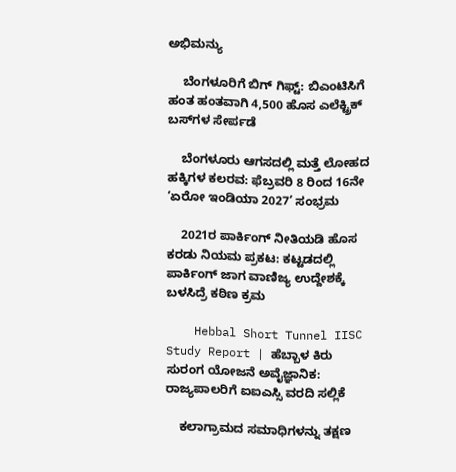ಅಭಿಮನ್ಯು

    ಬೆಂಗಳೂರಿಗೆ ಬಿಗ್ ಗಿಫ್ಟ್: ಬಿಎಂಟಿಸಿಗೆ ಹಂತ ಹಂತವಾಗಿ 4,500 ಹೊಸ ಎಲೆಕ್ಟ್ರಿಕ್ ಬಸ್‌ಗಳ ಸೇರ್ಪಡೆ

    ಬೆಂಗಳೂರು ಆಗಸದಲ್ಲಿ ಮತ್ತೆ ಲೋಹದ ಹಕ್ಕಿಗಳ ಕಲರವ: ಫೆಬ್ರವರಿ 8 ರಿಂದ 16ನೇ ‘ಏರೋ ಇಂಡಿಯಾ 2027’ ಸಂಭ್ರಮ

    2021ರ ಪಾರ್ಕಿಂಗ್ ನೀತಿಯಡಿ ಹೊಸ ಕರಡು ನಿಯಮ ಪ್ರಕಟ: ಕಟ್ಟಡದಲ್ಲಿ ಪಾರ್ಕಿಂಗ್ ಜಾಗ ವಾಣಿಜ್ಯ ಉದ್ದೇಶಕ್ಕೆ ಬಳಸಿದ್ರೆ ಕಠಿಣ ಕ್ರಮ

    Hebbal Short Tunnel IISC Study Report | ಹೆಬ್ಬಾಳ ಕಿರು ಸುರಂಗ ಯೋಜನೆ ಅವೈಜ್ಞಾನಿಕ: ರಾಜ್ಯಪಾಲರಿಗೆ ಐಐಎಸ್ಸಿ ವರದಿ ಸಲ್ಲಿಕೆ

    ಕಲಾಗ್ರಾಮದ ಸಮಾಧಿಗಳನ್ನು ತಕ್ಷಣ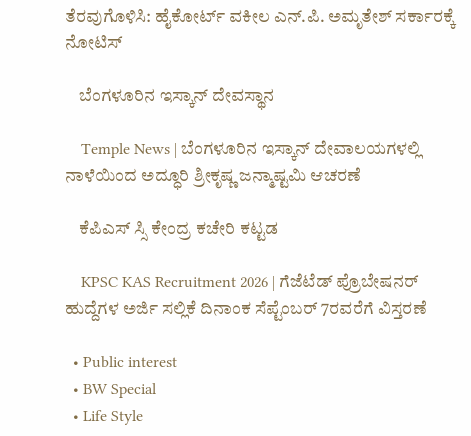ತೆರವುಗೊಳಿಸಿ: ಹೈಕೋರ್ಟ್ ವಕೀಲ ಎನ್.ಪಿ. ಅಮೃತೇಶ್ ಸರ್ಕಾರಕ್ಕೆ ನೋಟಿಸ್

    ಬೆಂಗಳೂರಿನ ಇಸ್ಕಾನ್ ದೇವಸ್ಥಾನ

    Temple News | ಬೆಂಗಳೂರಿನ ಇಸ್ಕಾನ್ ದೇವಾಲಯಗಳಲ್ಲಿ ನಾಳೆಯಿಂದ ಅದ್ಧೂರಿ ಶ್ರೀಕೃಷ್ಣ ಜನ್ಮಾಷ್ಟಮಿ ಆಚರಣೆ

    ಕೆಪಿಎಸ್ ಸ್ಸಿ ಕೇಂದ್ರ ಕಚೇರಿ ಕಟ್ಟಡ

    KPSC KAS Recruitment 2026 | ಗೆಜೆಟೆಡ್ ಪ್ರೊಬೇಷನರ್ ಹುದ್ದೆಗಳ ಅರ್ಜಿ ಸಲ್ಲಿಕೆ ದಿನಾಂಕ ಸೆಪ್ಟೆಂಬರ್ 7ರವರೆಗೆ ವಿಸ್ತರಣೆ

  • Public interest
  • BW Special
  • Life Style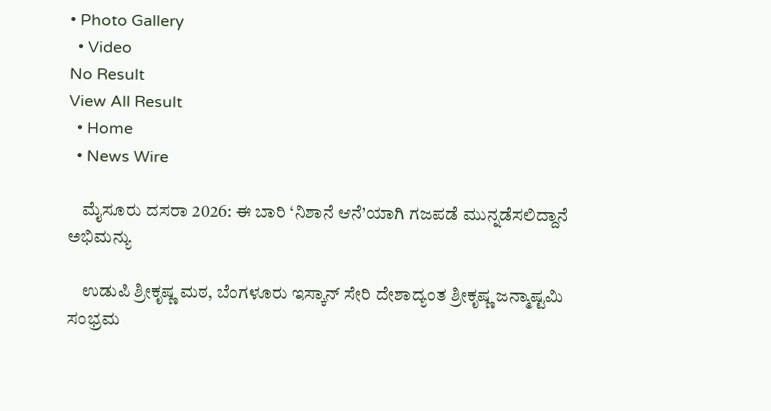• Photo Gallery
  • Video
No Result
View All Result
  • Home
  • News Wire

    ಮೈಸೂರು ದಸರಾ 2026: ಈ ಬಾರಿ ‘ನಿಶಾನೆ ಆನೆ’ಯಾಗಿ ಗಜಪಡೆ ಮುನ್ನಡೆಸಲಿದ್ದಾನೆ ಅಭಿಮನ್ಯು

    ಉಡುಪಿ ಶ್ರೀಕೃಷ್ಣ ಮಠ, ಬೆಂಗಳೂರು ಇಸ್ಕಾನ್ ಸೇರಿ ದೇಶಾದ್ಯಂತ ಶ್ರೀಕೃಷ್ಣ ಜನ್ಮಾಷ್ಟಮಿ ಸಂಭ್ರಮ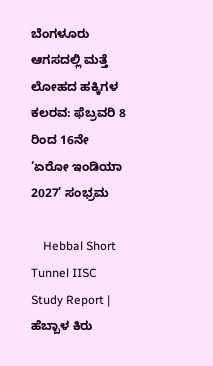ಬೆಂಗಳೂರು ಆಗಸದಲ್ಲಿ ಮತ್ತೆ ಲೋಹದ ಹಕ್ಕಿಗಳ ಕಲರವ: ಫೆಬ್ರವರಿ 8 ರಿಂದ 16ನೇ ‘ಏರೋ ಇಂಡಿಯಾ 2027’ ಸಂಭ್ರಮ

    Hebbal Short Tunnel IISC Study Report | ಹೆಬ್ಬಾಳ ಕಿರು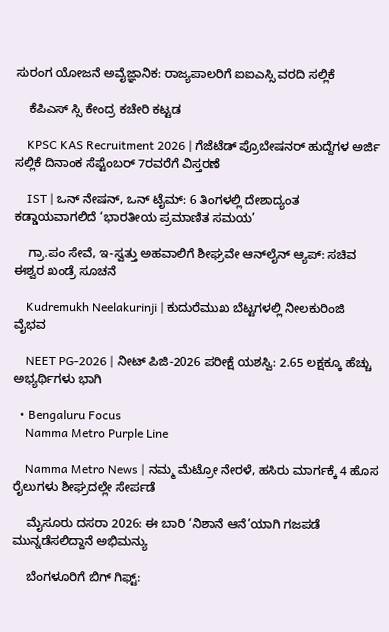ಸುರಂಗ ಯೋಜನೆ ಅವೈಜ್ಞಾನಿಕ: ರಾಜ್ಯಪಾಲರಿಗೆ ಐಐಎಸ್ಸಿ ವರದಿ ಸಲ್ಲಿಕೆ

    ಕೆಪಿಎಸ್ ಸ್ಸಿ ಕೇಂದ್ರ ಕಚೇರಿ ಕಟ್ಟಡ

    KPSC KAS Recruitment 2026 | ಗೆಜೆಟೆಡ್ ಪ್ರೊಬೇಷನರ್ ಹುದ್ದೆಗಳ ಅರ್ಜಿ ಸಲ್ಲಿಕೆ ದಿನಾಂಕ ಸೆಪ್ಟೆಂಬರ್ 7ರವರೆಗೆ ವಿಸ್ತರಣೆ

    IST | ಒನ್ ನೇಷನ್, ಒನ್ ಟೈಮ್: 6 ತಿಂಗಳಲ್ಲಿ ದೇಶಾದ್ಯಂತ ಕಡ್ಡಾಯವಾಗಲಿದೆ ‘ಭಾರತೀಯ ಪ್ರಮಾಣಿತ ಸಮಯ’

    ಗ್ರಾ.ಪಂ ಸೇವೆ, ಇ-ಸ್ವತ್ತು ಅಹವಾಲಿಗೆ ಶೀಘ್ರವೇ ಆನ್‌ಲೈನ್ ಆ್ಯಪ್: ಸಚಿವ ಈಶ್ವರ ಖಂಡ್ರೆ ಸೂಚನೆ

    Kudremukh Neelakurinji | ಕುದುರೆಮುಖ ಬೆಟ್ಟಗಳಲ್ಲಿ ನೀಲಕುರಿಂಜಿ ವೈಭವ

    NEET PG-2026 | ನೀಟ್ ಪಿಜಿ-2026 ಪರೀಕ್ಷೆ ಯಶಸ್ವಿ: 2.65 ಲಕ್ಷಕ್ಕೂ ಹೆಚ್ಚು ಅಭ್ಯರ್ಥಿಗಳು ಭಾಗಿ

  • Bengaluru Focus
    Namma Metro Purple Line

    Namma Metro News | ನಮ್ಮ ಮೆಟ್ರೋ ನೇರಳೆ, ಹಸಿರು ಮಾರ್ಗಕ್ಕೆ 4 ಹೊಸ ರೈಲುಗಳು ಶೀಘ್ರದಲ್ಲೇ ಸೇರ್ಪಡೆ

    ಮೈಸೂರು ದಸರಾ 2026: ಈ ಬಾರಿ ‘ನಿಶಾನೆ ಆನೆ’ಯಾಗಿ ಗಜಪಡೆ ಮುನ್ನಡೆಸಲಿದ್ದಾನೆ ಅಭಿಮನ್ಯು

    ಬೆಂಗಳೂರಿಗೆ ಬಿಗ್ ಗಿಫ್ಟ್: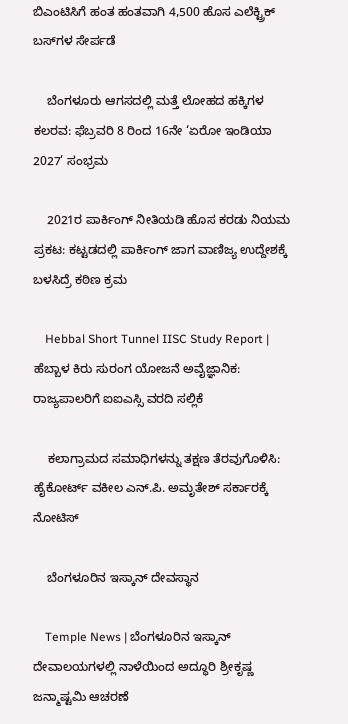ಬಿಎಂಟಿಸಿಗೆ ಹಂತ ಹಂತವಾಗಿ 4,500 ಹೊಸ ಎಲೆಕ್ಟ್ರಿಕ್ ಬಸ್‌ಗಳ ಸೇರ್ಪಡೆ

    ಬೆಂಗಳೂರು ಆಗಸದಲ್ಲಿ ಮತ್ತೆ ಲೋಹದ ಹಕ್ಕಿಗಳ ಕಲರವ: ಫೆಬ್ರವರಿ 8 ರಿಂದ 16ನೇ ‘ಏರೋ ಇಂಡಿಯಾ 2027’ ಸಂಭ್ರಮ

    2021ರ ಪಾರ್ಕಿಂಗ್ ನೀತಿಯಡಿ ಹೊಸ ಕರಡು ನಿಯಮ ಪ್ರಕಟ: ಕಟ್ಟಡದಲ್ಲಿ ಪಾರ್ಕಿಂಗ್ ಜಾಗ ವಾಣಿಜ್ಯ ಉದ್ದೇಶಕ್ಕೆ ಬಳಸಿದ್ರೆ ಕಠಿಣ ಕ್ರಮ

    Hebbal Short Tunnel IISC Study Report | ಹೆಬ್ಬಾಳ ಕಿರು ಸುರಂಗ ಯೋಜನೆ ಅವೈಜ್ಞಾನಿಕ: ರಾಜ್ಯಪಾಲರಿಗೆ ಐಐಎಸ್ಸಿ ವರದಿ ಸಲ್ಲಿಕೆ

    ಕಲಾಗ್ರಾಮದ ಸಮಾಧಿಗಳನ್ನು ತಕ್ಷಣ ತೆರವುಗೊಳಿಸಿ: ಹೈಕೋರ್ಟ್ ವಕೀಲ ಎನ್.ಪಿ. ಅಮೃತೇಶ್ ಸರ್ಕಾರಕ್ಕೆ ನೋಟಿಸ್

    ಬೆಂಗಳೂರಿನ ಇಸ್ಕಾನ್ ದೇವಸ್ಥಾನ

    Temple News | ಬೆಂಗಳೂರಿನ ಇಸ್ಕಾನ್ ದೇವಾಲಯಗಳಲ್ಲಿ ನಾಳೆಯಿಂದ ಅದ್ಧೂರಿ ಶ್ರೀಕೃಷ್ಣ ಜನ್ಮಾಷ್ಟಮಿ ಆಚರಣೆ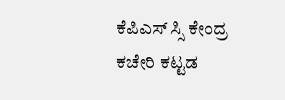ಕೆಪಿಎಸ್ ಸ್ಸಿ ಕೇಂದ್ರ ಕಚೇರಿ ಕಟ್ಟಡ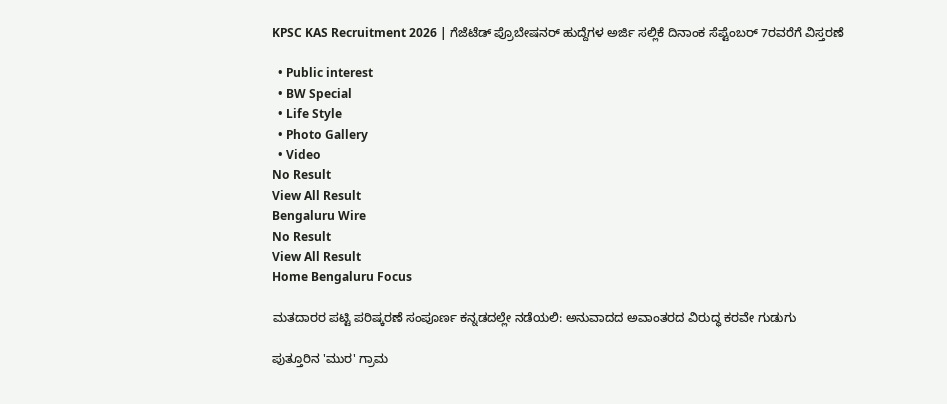KPSC KAS Recruitment 2026 | ಗೆಜೆಟೆಡ್ ಪ್ರೊಬೇಷನರ್ ಹುದ್ದೆಗಳ ಅರ್ಜಿ ಸಲ್ಲಿಕೆ ದಿನಾಂಕ ಸೆಪ್ಟೆಂಬರ್ 7ರವರೆಗೆ ವಿಸ್ತರಣೆ

  • Public interest
  • BW Special
  • Life Style
  • Photo Gallery
  • Video
No Result
View All Result
Bengaluru Wire
No Result
View All Result
Home Bengaluru Focus

ಮತದಾರರ ಪಟ್ಟಿ ಪರಿಷ್ಕರಣೆ ಸಂಪೂರ್ಣ ಕನ್ನಡದಲ್ಲೇ ನಡೆಯಲಿ: ಅನುವಾದದ ಅವಾಂತರದ ವಿರುದ್ಧ ಕರವೇ ಗುಡುಗು

ಪುತ್ತೂರಿನ 'ಮುರ' ಗ್ರಾಮ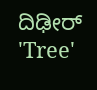ದಿಢೀರ್ 'Tree'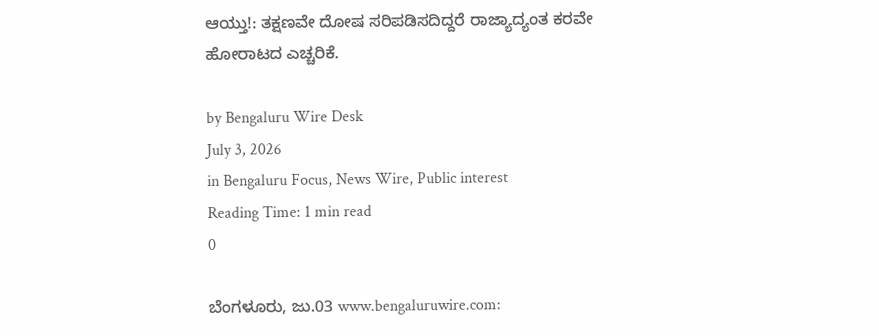ಆಯ್ತು!: ತಕ್ಷಣವೇ ದೋಷ ಸರಿಪಡಿಸದಿದ್ದರೆ ರಾಜ್ಯಾದ್ಯಂತ ಕರವೇ ಹೋರಾಟದ ಎಚ್ಚರಿಕೆ.

by Bengaluru Wire Desk
July 3, 2026
in Bengaluru Focus, News Wire, Public interest
Reading Time: 1 min read
0

ಬೆಂಗಳೂರು, ಜು.03 www.bengaluruwire.com: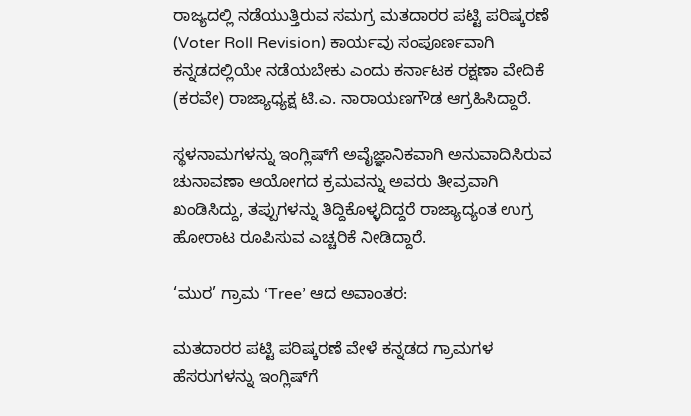ರಾಜ್ಯದಲ್ಲಿ ನಡೆಯುತ್ತಿರುವ ಸಮಗ್ರ ಮತದಾರರ ಪಟ್ಟಿ ಪರಿಷ್ಕರಣೆ (Voter Roll Revision) ಕಾರ್ಯವು ಸಂಪೂರ್ಣವಾಗಿ ಕನ್ನಡದಲ್ಲಿಯೇ ನಡೆಯಬೇಕು ಎಂದು ಕರ್ನಾಟಕ ರಕ್ಷಣಾ ವೇದಿಕೆ (ಕರವೇ) ರಾಜ್ಯಾಧ್ಯಕ್ಷ ಟಿ.ಎ. ನಾರಾಯಣಗೌಡ ಆಗ್ರಹಿಸಿದ್ದಾರೆ.

ಸ್ಥಳನಾಮಗಳನ್ನು ಇಂಗ್ಲಿಷ್‌ಗೆ ಅವೈಜ್ಞಾನಿಕವಾಗಿ ಅನುವಾದಿಸಿರುವ ಚುನಾವಣಾ ಆಯೋಗದ ಕ್ರಮವನ್ನು ಅವರು ತೀವ್ರವಾಗಿ ಖಂಡಿಸಿದ್ದು, ತಪ್ಪುಗಳನ್ನು ತಿದ್ದಿಕೊಳ್ಳದಿದ್ದರೆ ರಾಜ್ಯಾದ್ಯಂತ ಉಗ್ರ ಹೋರಾಟ ರೂಪಿಸುವ ಎಚ್ಚರಿಕೆ ನೀಡಿದ್ದಾರೆ.

‘ಮುರ’ ಗ್ರಾಮ ‘Tree’ ಆದ ಅವಾಂತರ:

ಮತದಾರರ ಪಟ್ಟಿ ಪರಿಷ್ಕರಣೆ ವೇಳೆ ಕನ್ನಡದ ಗ್ರಾಮಗಳ ಹೆಸರುಗಳನ್ನು ಇಂಗ್ಲಿಷ್‌ಗೆ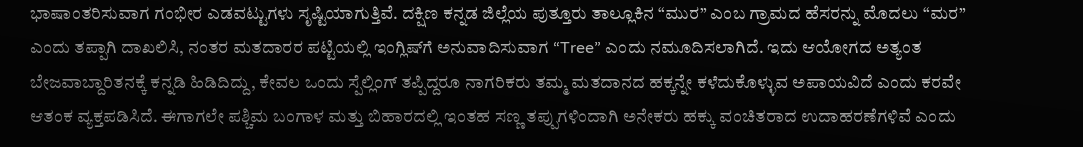ಭಾಷಾಂತರಿಸುವಾಗ ಗಂಭೀರ ಎಡವಟ್ಟುಗಳು ಸೃಷ್ಟಿಯಾಗುತ್ತಿವೆ. ದಕ್ಷಿಣ ಕನ್ನಡ ಜಿಲ್ಲೆಯ ಪುತ್ತೂರು ತಾಲ್ಲೂಕಿನ “ಮುರ” ಎಂಬ ಗ್ರಾಮದ ಹೆಸರನ್ನು ಮೊದಲು “ಮರ” ಎಂದು ತಪ್ಪಾಗಿ ದಾಖಲಿಸಿ, ನಂತರ ಮತದಾರರ ಪಟ್ಟಿಯಲ್ಲಿ ಇಂಗ್ಲಿಷ್‌ಗೆ ಅನುವಾದಿಸುವಾಗ “Tree” ಎಂದು ನಮೂದಿಸಲಾಗಿದೆ. ಇದು ಆಯೋಗದ ಅತ್ಯಂತ ಬೇಜವಾಬ್ದಾರಿತನಕ್ಕೆ ಕನ್ನಡಿ ಹಿಡಿದಿದ್ದು, ಕೇವಲ ಒಂದು ಸ್ಪೆಲ್ಲಿಂಗ್ ತಪ್ಪಿದ್ದರೂ ನಾಗರಿಕರು ತಮ್ಮ ಮತದಾನದ ಹಕ್ಕನ್ನೇ ಕಳೆದುಕೊಳ್ಳುವ ಅಪಾಯವಿದೆ ಎಂದು ಕರವೇ ಆತಂಕ ವ್ಯಕ್ತಪಡಿಸಿದೆ. ಈಗಾಗಲೇ ಪಶ್ಚಿಮ ಬಂಗಾಳ ಮತ್ತು ಬಿಹಾರದಲ್ಲಿ ಇಂತಹ ಸಣ್ಣ ತಪ್ಪುಗಳಿಂದಾಗಿ ಅನೇಕರು ಹಕ್ಕು ವಂಚಿತರಾದ ಉದಾಹರಣೆಗಳಿವೆ ಎಂದು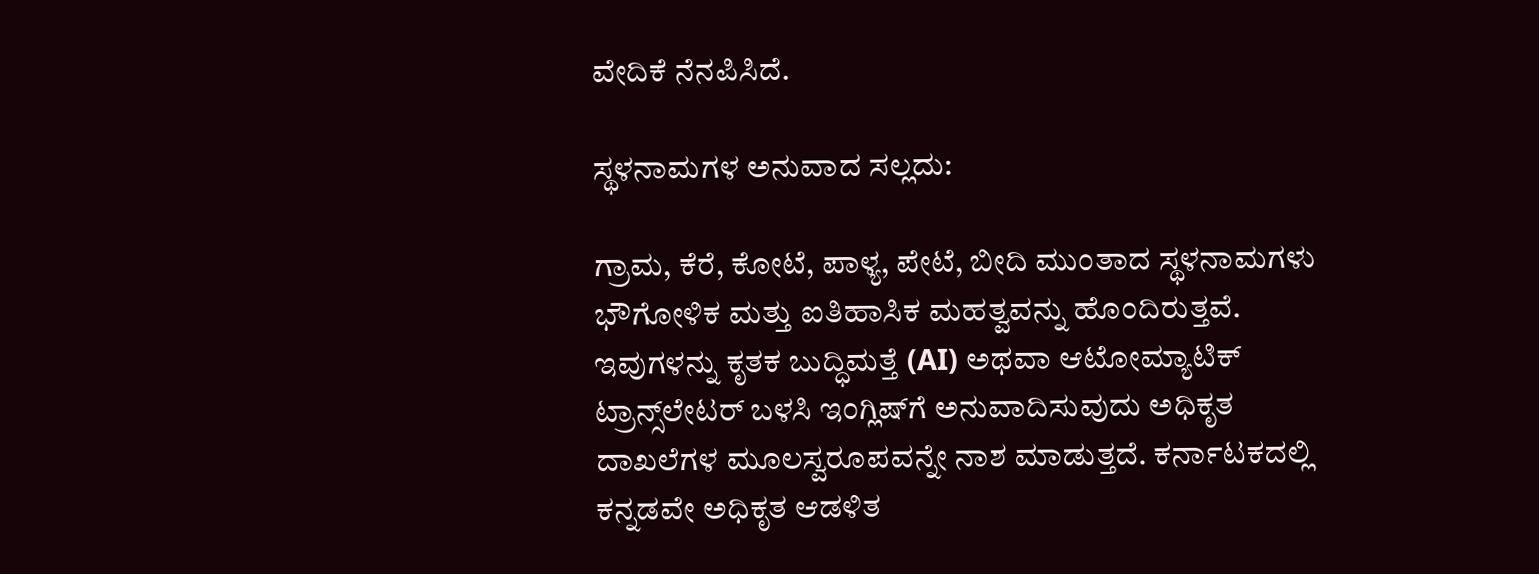ವೇದಿಕೆ ನೆನಪಿಸಿದೆ.

ಸ್ಥಳನಾಮಗಳ ಅನುವಾದ ಸಲ್ಲದು:

ಗ್ರಾಮ, ಕೆರೆ, ಕೋಟೆ, ಪಾಳ್ಯ, ಪೇಟೆ, ಬೀದಿ ಮುಂತಾದ ಸ್ಥಳನಾಮಗಳು ಭೌಗೋಳಿಕ ಮತ್ತು ಐತಿಹಾಸಿಕ ಮಹತ್ವವನ್ನು ಹೊಂದಿರುತ್ತವೆ. ಇವುಗಳನ್ನು ಕೃತಕ ಬುದ್ಧಿಮತ್ತೆ (AI) ಅಥವಾ ಆಟೋಮ್ಯಾಟಿಕ್ ಟ್ರಾನ್ಸ್‌ಲೇಟರ್ ಬಳಸಿ ಇಂಗ್ಲಿಷ್‌ಗೆ ಅನುವಾದಿಸುವುದು ಅಧಿಕೃತ ದಾಖಲೆಗಳ ಮೂಲಸ್ವರೂಪವನ್ನೇ ನಾಶ ಮಾಡುತ್ತದೆ. ಕರ್ನಾಟಕದಲ್ಲಿ ಕನ್ನಡವೇ ಅಧಿಕೃತ ಆಡಳಿತ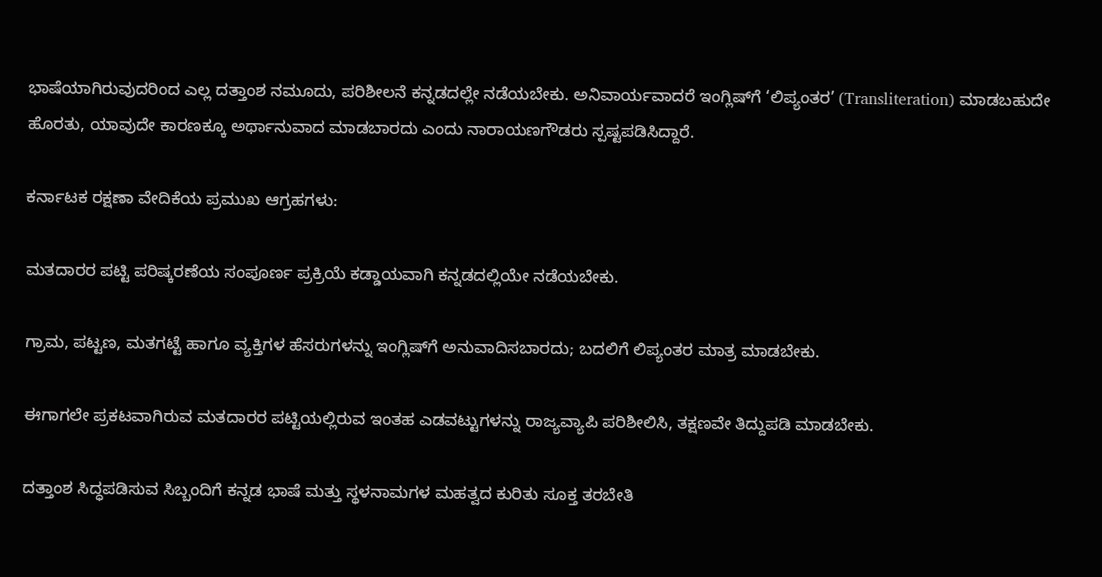ಭಾಷೆಯಾಗಿರುವುದರಿಂದ ಎಲ್ಲ ದತ್ತಾಂಶ ನಮೂದು, ಪರಿಶೀಲನೆ ಕನ್ನಡದಲ್ಲೇ ನಡೆಯಬೇಕು. ಅನಿವಾರ್ಯವಾದರೆ ಇಂಗ್ಲಿಷ್‌ಗೆ ‘ಲಿಪ್ಯಂತರ’ (Transliteration) ಮಾಡಬಹುದೇ ಹೊರತು, ಯಾವುದೇ ಕಾರಣಕ್ಕೂ ಅರ್ಥಾನುವಾದ ಮಾಡಬಾರದು ಎಂದು ನಾರಾಯಣಗೌಡರು ಸ್ಪಷ್ಟಪಡಿಸಿದ್ದಾರೆ.

ಕರ್ನಾಟಕ ರಕ್ಷಣಾ ವೇದಿಕೆಯ ಪ್ರಮುಖ ಆಗ್ರಹಗಳು:

ಮತದಾರರ ಪಟ್ಟಿ ಪರಿಷ್ಕರಣೆಯ ಸಂಪೂರ್ಣ ಪ್ರಕ್ರಿಯೆ ಕಡ್ಡಾಯವಾಗಿ ಕನ್ನಡದಲ್ಲಿಯೇ ನಡೆಯಬೇಕು.

ಗ್ರಾಮ, ಪಟ್ಟಣ, ಮತಗಟ್ಟೆ ಹಾಗೂ ವ್ಯಕ್ತಿಗಳ ಹೆಸರುಗಳನ್ನು ಇಂಗ್ಲಿಷ್‌ಗೆ ಅನುವಾದಿಸಬಾರದು; ಬದಲಿಗೆ ಲಿಪ್ಯಂತರ ಮಾತ್ರ ಮಾಡಬೇಕು.

ಈಗಾಗಲೇ ಪ್ರಕಟವಾಗಿರುವ ಮತದಾರರ ಪಟ್ಟಿಯಲ್ಲಿರುವ ಇಂತಹ ಎಡವಟ್ಟುಗಳನ್ನು ರಾಜ್ಯವ್ಯಾಪಿ ಪರಿಶೀಲಿಸಿ, ತಕ್ಷಣವೇ ತಿದ್ದುಪಡಿ ಮಾಡಬೇಕು.

ದತ್ತಾಂಶ ಸಿದ್ಧಪಡಿಸುವ ಸಿಬ್ಬಂದಿಗೆ ಕನ್ನಡ ಭಾಷೆ ಮತ್ತು ಸ್ಥಳನಾಮಗಳ ಮಹತ್ವದ ಕುರಿತು ಸೂಕ್ತ ತರಬೇತಿ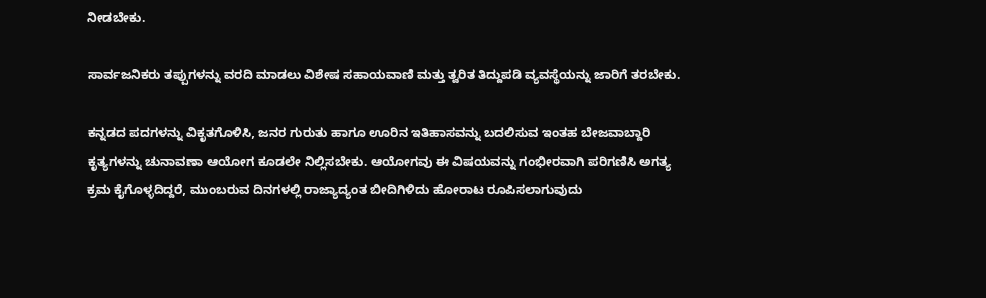ನೀಡಬೇಕು.

ಸಾರ್ವಜನಿಕರು ತಪ್ಪುಗಳನ್ನು ವರದಿ ಮಾಡಲು ವಿಶೇಷ ಸಹಾಯವಾಣಿ ಮತ್ತು ತ್ವರಿತ ತಿದ್ದುಪಡಿ ವ್ಯವಸ್ಥೆಯನ್ನು ಜಾರಿಗೆ ತರಬೇಕು.

ಕನ್ನಡದ ಪದಗಳನ್ನು ವಿಕೃತಗೊಳಿಸಿ, ಜನರ ಗುರುತು ಹಾಗೂ ಊರಿನ ಇತಿಹಾಸವನ್ನು ಬದಲಿಸುವ ಇಂತಹ ಬೇಜವಾಬ್ದಾರಿ ಕೃತ್ಯಗಳನ್ನು ಚುನಾವಣಾ ಆಯೋಗ ಕೂಡಲೇ ನಿಲ್ಲಿಸಬೇಕು. ಆಯೋಗವು ಈ ವಿಷಯವನ್ನು ಗಂಭೀರವಾಗಿ ಪರಿಗಣಿಸಿ ಅಗತ್ಯ ಕ್ರಮ ಕೈಗೊಳ್ಳದಿದ್ದರೆ, ಮುಂಬರುವ ದಿನಗಳಲ್ಲಿ ರಾಜ್ಯಾದ್ಯಂತ ಬೀದಿಗಿಳಿದು ಹೋರಾಟ ರೂಪಿಸಲಾಗುವುದು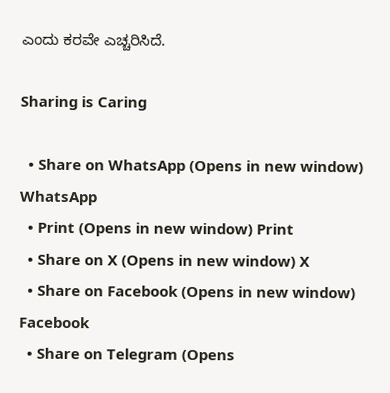ಎಂದು ಕರವೇ ಎಚ್ಚರಿಸಿದೆ.

Sharing is Caring

  • Share on WhatsApp (Opens in new window) WhatsApp
  • Print (Opens in new window) Print
  • Share on X (Opens in new window) X
  • Share on Facebook (Opens in new window) Facebook
  • Share on Telegram (Opens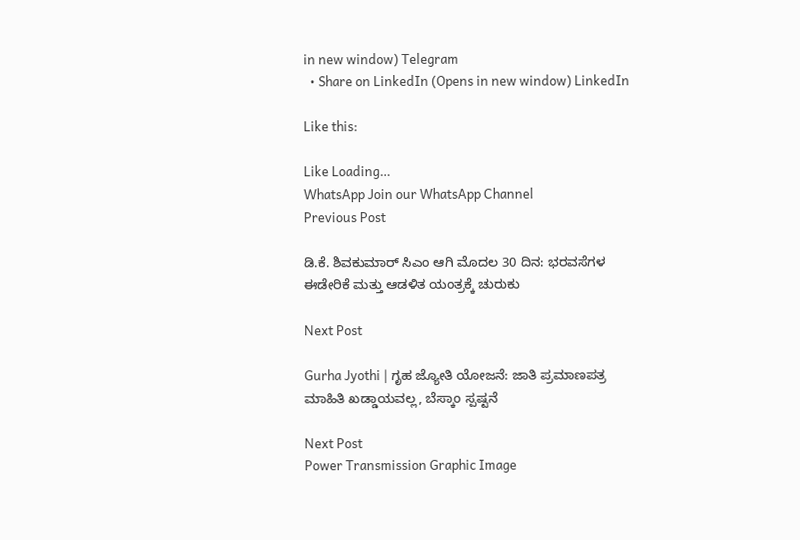in new window) Telegram
  • Share on LinkedIn (Opens in new window) LinkedIn

Like this:

Like Loading…
WhatsApp Join our WhatsApp Channel
Previous Post

ಡಿ.ಕೆ. ಶಿವಕುಮಾರ್ ಸಿಎಂ ಆಗಿ ಮೊದಲ 30 ದಿನ: ಭರವಸೆಗಳ ಈಡೇರಿಕೆ ಮತ್ತು ಆಡಳಿತ ಯಂತ್ರಕ್ಕೆ ಚುರುಕು

Next Post

Gurha Jyothi | ಗೃಹ ಜ್ಯೋತಿ ಯೋಜನೆ: ಜಾತಿ ಪ್ರಮಾಣಪತ್ರ ಮಾಹಿತಿ ಖಡ್ಡಾಯವಲ್ಲ, ಬೆಸ್ಕಾಂ ಸ್ಪಷ್ಟನೆ

Next Post
Power Transmission Graphic Image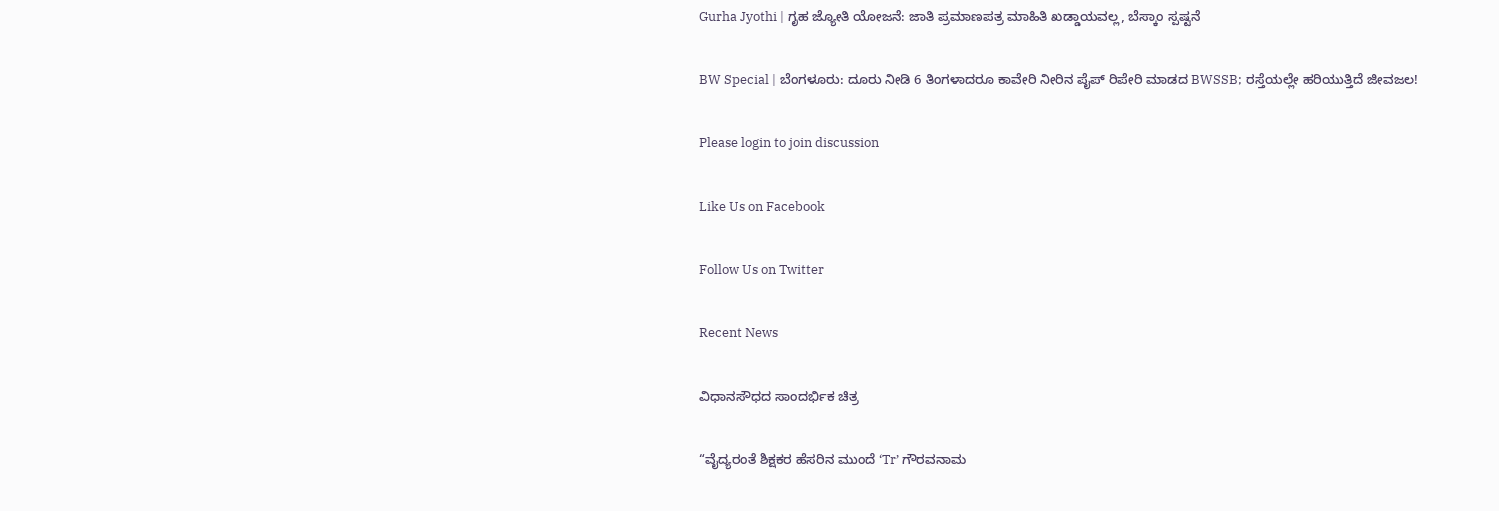Gurha Jyothi | ಗೃಹ ಜ್ಯೋತಿ ಯೋಜನೆ: ಜಾತಿ ಪ್ರಮಾಣಪತ್ರ ಮಾಹಿತಿ ಖಡ್ಡಾಯವಲ್ಲ, ಬೆಸ್ಕಾಂ ಸ್ಪಷ್ಟನೆ

BW Special | ಬೆಂಗಳೂರು: ದೂರು ನೀಡಿ 6 ತಿಂಗಳಾದರೂ ಕಾವೇರಿ ನೀರಿನ ಪೈಪ್ ರಿಪೇರಿ ಮಾಡದ BWSSB; ರಸ್ತೆಯಲ್ಲೇ ಹರಿಯುತ್ತಿದೆ ಜೀವಜಲ!

Please login to join discussion

Like Us on Facebook

Follow Us on Twitter

Recent News

ವಿಧಾನಸೌಧದ ಸಾಂದರ್ಭಿಕ ಚಿತ್ರ

“ವೈದ್ಯರಂತೆ ಶಿಕ್ಷಕರ ಹೆಸರಿನ ಮುಂದೆ ‘Tr’ ಗೌರವನಾಮ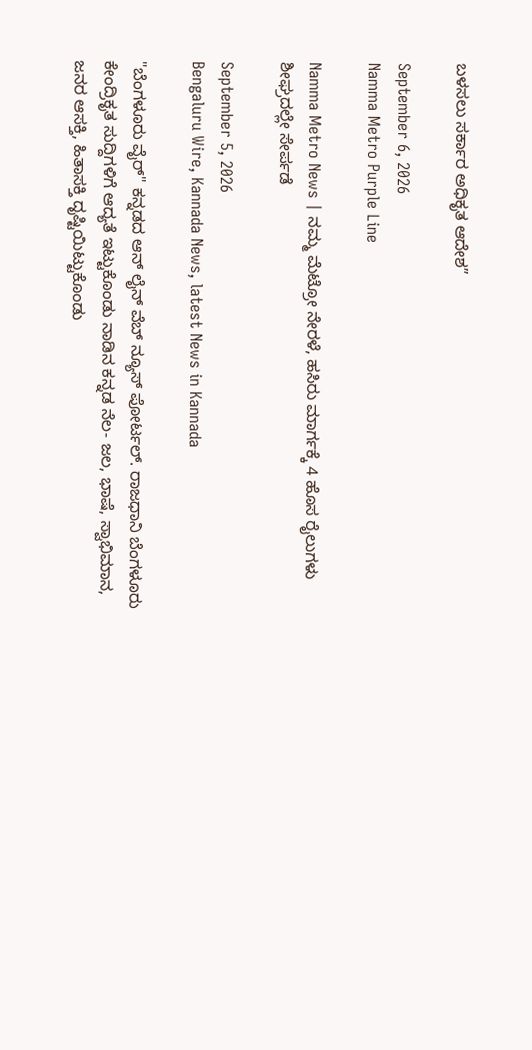ಬಳಸಲು ಸರ್ಕಾರ ಅಧಿಕೃತ ಆದೇಶ”

September 6, 2026
Namma Metro Purple Line

Namma Metro News | ನಮ್ಮ ಮೆಟ್ರೋ ನೇರಳೆ, ಹಸಿರು ಮಾರ್ಗಕ್ಕೆ 4 ಹೊಸ ರೈಲುಗಳು ಶೀಘ್ರದಲ್ಲೇ ಸೇರ್ಪಡೆ

September 5, 2026
Bengaluru Wire, Kannada News, latest News in Kannada

"ಬೆಂಗಳೂರು ವೈರ್" ಕನ್ನಡದ ಆನ್ ಲೈನ್ ವೆಬ್ ನ್ಯೂಸ್ ಪೋರ್ಟಲ್. ರಾಜಧಾನಿ ಬೆಂಗಳೂರು ಕೇಂದ್ರಿಕೃತ ಸುದ್ದಿಗಳಿಗೆ ಆದ್ಯತೆ ಇಟ್ಟುಕೊಂಡು ನಾಡಿನ ಕನ್ನಡ ನೆಲ- ಜಲ, ಭಾಷೆ, ಸ್ವಾಭಿಮಾನ, ಜನರ ಆಸಕ್ತಿ, ಹಿತಾಸಕ್ತಿ ದೃಷ್ಟಿಯಿಟ್ಟುಕೊಂಡು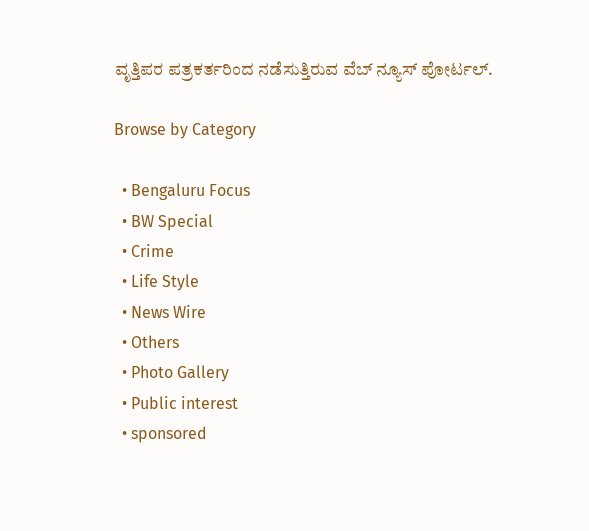ವೃತ್ತಿಪರ ಪತ್ರಕರ್ತರಿಂದ ನಡೆಸುತ್ತಿರುವ ವೆಬ್ ನ್ಯೂಸ್ ಪೋರ್ಟಲ್.

Browse by Category

  • Bengaluru Focus
  • BW Special
  • Crime
  • Life Style
  • News Wire
  • Others
  • Photo Gallery
  • Public interest
  • sponsored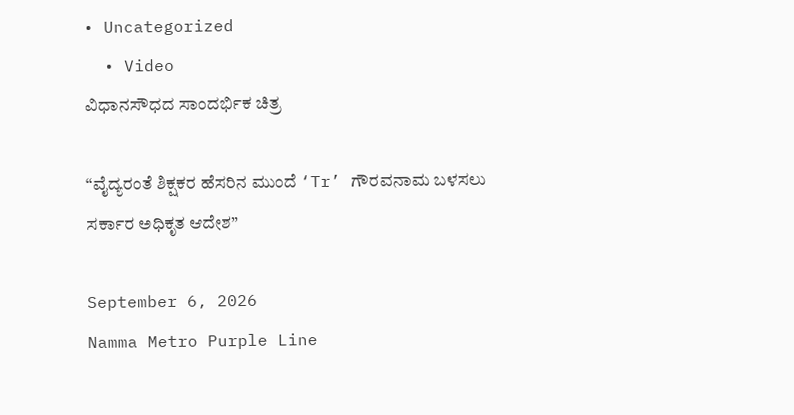• Uncategorized
  • Video
ವಿಧಾನಸೌಧದ ಸಾಂದರ್ಭಿಕ ಚಿತ್ರ

“ವೈದ್ಯರಂತೆ ಶಿಕ್ಷಕರ ಹೆಸರಿನ ಮುಂದೆ ‘Tr’ ಗೌರವನಾಮ ಬಳಸಲು ಸರ್ಕಾರ ಅಧಿಕೃತ ಆದೇಶ”

September 6, 2026
Namma Metro Purple Line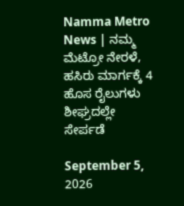Namma Metro News | ನಮ್ಮ ಮೆಟ್ರೋ ನೇರಳೆ, ಹಸಿರು ಮಾರ್ಗಕ್ಕೆ 4 ಹೊಸ ರೈಲುಗಳು ಶೀಘ್ರದಲ್ಲೇ ಸೇರ್ಪಡೆ

September 5, 2026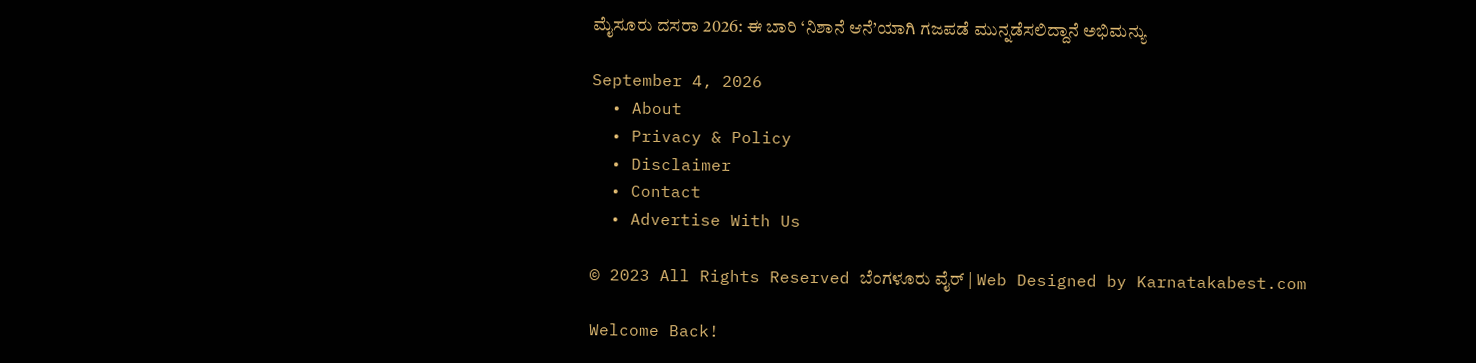ಮೈಸೂರು ದಸರಾ 2026: ಈ ಬಾರಿ ‘ನಿಶಾನೆ ಆನೆ’ಯಾಗಿ ಗಜಪಡೆ ಮುನ್ನಡೆಸಲಿದ್ದಾನೆ ಅಭಿಮನ್ಯು

September 4, 2026
  • About
  • Privacy & Policy
  • Disclaimer
  • Contact
  • Advertise With Us

© 2023 All Rights Reserved ಬೆಂಗಳೂರು ವೈರ್‌ | Web Designed by Karnatakabest.com

Welcome Back!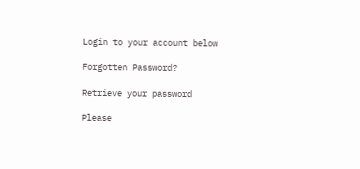Login to your account below

Forgotten Password?

Retrieve your password

Please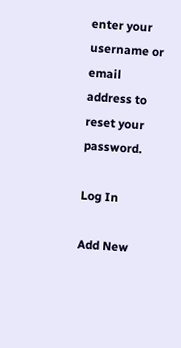enter your username or email address to reset your password.

Log In

Add New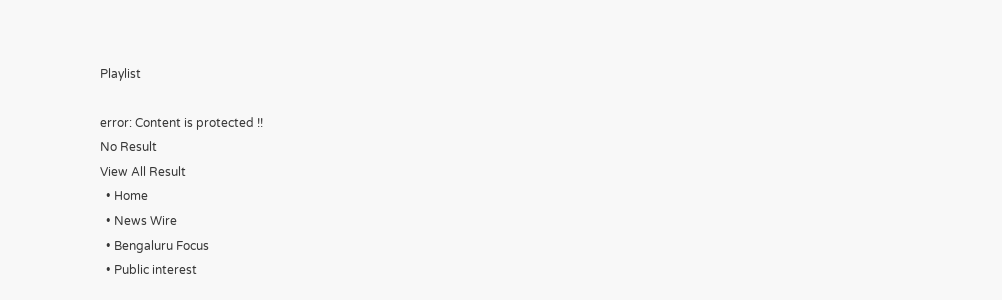Playlist

error: Content is protected !!
No Result
View All Result
  • Home
  • News Wire
  • Bengaluru Focus
  • Public interest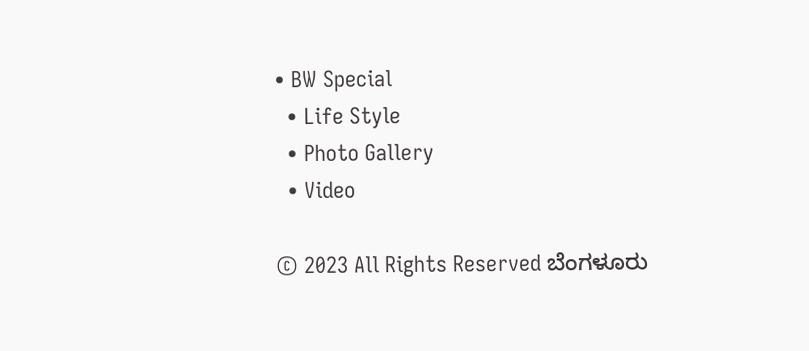• BW Special
  • Life Style
  • Photo Gallery
  • Video

© 2023 All Rights Reserved ಬೆಂಗಳೂರು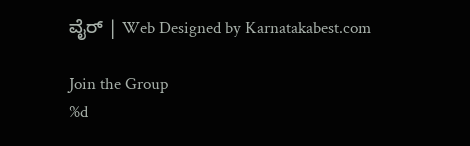ವೈರ್‌ | Web Designed by Karnatakabest.com

Join the Group
%d